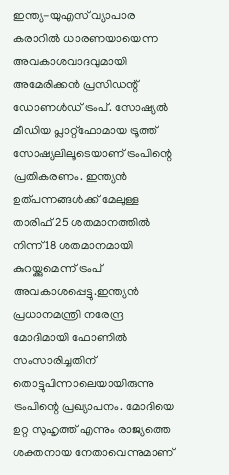ഇന്ത്യ-യുഎസ് വ്യാപാര കരാറിൽ ധാരണയായെന്ന അവകാശവാദവുമായി അമേരിക്കൻ പ്രസിഡന്റ് ഡോണൾഡ് ട്രംപ്. സോഷ്യൽ മീഡിയ പ്ലാറ്റ്ഫോമായ ട്രൂത്ത് സോഷ്യലിലൂടെയാണ് ട്രംപിന്റെ പ്രതികരണം. ഇന്ത്യൻ ഉത്പന്നങ്ങൾക്ക് മേലുള്ള താരിഫ് 25 ശതമാനത്തിൽ നിന്ന് 18 ശതമാനമായി കുറയ്ക്കുമെന്ന് ട്രംപ് അവകാശപ്പെട്ടു.ഇന്ത്യൻ പ്രധാനമന്ത്രി നരേന്ദ്ര മോദിമായി ഫോണിൽ സംസാരിച്ചതിന് തൊട്ടുപിന്നാലെയായിരുന്നു ട്രംപിന്റെ പ്രഖ്യാപനം. മോദിയെ ഉറ്റ സുഹൃത്ത് എന്നും രാജ്യത്തെ ശക്തനായ നേതാവെന്നുമാണ്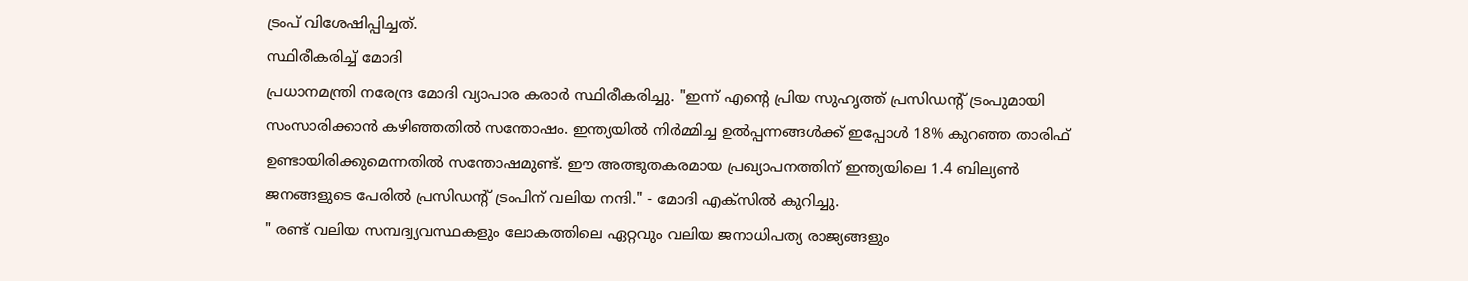ട്രംപ് വിശേഷിപ്പിച്ചത്.
സ്ഥിരീകരിച്ച് മോദി
പ്രധാനമന്ത്രി നരേന്ദ്ര മോദി വ്യാപാര കരാർ സ്ഥിരീകരിച്ചു. "ഇന്ന് എന്റെ പ്രിയ സുഹൃത്ത് പ്രസിഡന്റ് ട്രംപുമായി സംസാരിക്കാൻ കഴിഞ്ഞതിൽ സന്തോഷം. ഇന്ത്യയിൽ നിർമ്മിച്ച ഉൽപ്പന്നങ്ങൾക്ക് ഇപ്പോൾ 18% കുറഞ്ഞ താരിഫ് ഉണ്ടായിരിക്കുമെന്നതിൽ സന്തോഷമുണ്ട്. ഈ അത്ഭുതകരമായ പ്രഖ്യാപനത്തിന് ഇന്ത്യയിലെ 1.4 ബില്യൺ ജനങ്ങളുടെ പേരിൽ പ്രസിഡന്റ് ട്രംപിന് വലിയ നന്ദി." - മോദി എക്സിൽ കുറിച്ചു.
" രണ്ട് വലിയ സമ്പദ്വ്യവസ്ഥകളും ലോകത്തിലെ ഏറ്റവും വലിയ ജനാധിപത്യ രാജ്യങ്ങളും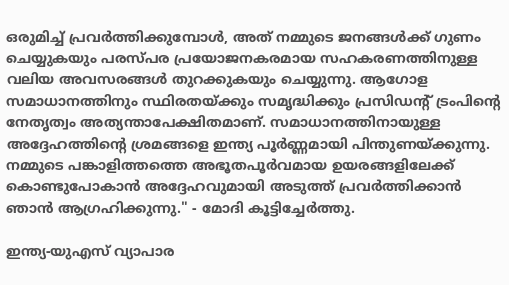ഒരുമിച്ച് പ്രവർത്തിക്കുമ്പോൾ, അത് നമ്മുടെ ജനങ്ങൾക്ക് ഗുണം ചെയ്യുകയും പരസ്പര പ്രയോജനകരമായ സഹകരണത്തിനുള്ള വലിയ അവസരങ്ങൾ തുറക്കുകയും ചെയ്യുന്നു. ആഗോള സമാധാനത്തിനും സ്ഥിരതയ്ക്കും സമൃദ്ധിക്കും പ്രസിഡന്റ് ട്രംപിന്റെ നേതൃത്വം അത്യന്താപേക്ഷിതമാണ്. സമാധാനത്തിനായുള്ള അദ്ദേഹത്തിന്റെ ശ്രമങ്ങളെ ഇന്ത്യ പൂർണ്ണമായി പിന്തുണയ്ക്കുന്നു. നമ്മുടെ പങ്കാളിത്തത്തെ അഭൂതപൂർവമായ ഉയരങ്ങളിലേക്ക് കൊണ്ടുപോകാൻ അദ്ദേഹവുമായി അടുത്ത് പ്രവർത്തിക്കാൻ ഞാൻ ആഗ്രഹിക്കുന്നു." - മോദി കൂട്ടിച്ചേർത്തു.

ഇന്ത്യ-യുഎസ് വ്യാപാര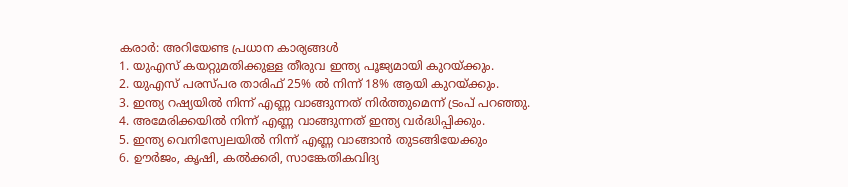കരാർ: അറിയേണ്ട പ്രധാന കാര്യങ്ങൾ
1. യുഎസ് കയറ്റുമതിക്കുള്ള തീരുവ ഇന്ത്യ പൂജ്യമായി കുറയ്ക്കും.
2. യുഎസ് പരസ്പര താരിഫ് 25% ൽ നിന്ന് 18% ആയി കുറയ്ക്കും.
3. ഇന്ത്യ റഷ്യയിൽ നിന്ന് എണ്ണ വാങ്ങുന്നത് നിർത്തുമെന്ന് ട്രംപ് പറഞ്ഞു.
4. അമേരിക്കയിൽ നിന്ന് എണ്ണ വാങ്ങുന്നത് ഇന്ത്യ വർദ്ധിപ്പിക്കും.
5. ഇന്ത്യ വെനിസ്വേലയിൽ നിന്ന് എണ്ണ വാങ്ങാൻ തുടങ്ങിയേക്കും
6. ഊർജം, കൃഷി, കൽക്കരി, സാങ്കേതികവിദ്യ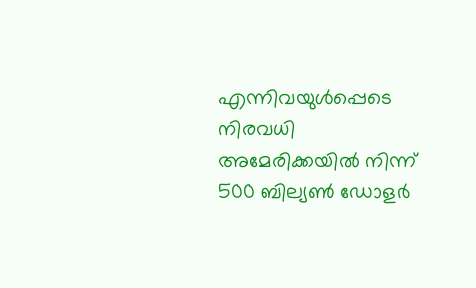എന്നിവയുൾപ്പെടെ നിരവധി അമേരിക്കയിൽ നിന്ന് 500 ബില്യൺ ഡോളർ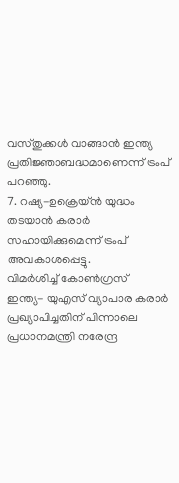വസ്തുക്കൾ വാങ്ങാൻ ഇന്ത്യ പ്രതിജ്ഞാബദ്ധമാണെന്ന് ട്രംപ് പറഞ്ഞു.
7. റഷ്യ-ഉക്രെയ്ൻ യുദ്ധം തടയാൻ കരാർ സഹായിക്കുമെന്ന് ട്രംപ് അവകാശപ്പെട്ടു.
വിമർശിച്ച് കോൺഗ്രസ്
ഇന്ത്യ- യുഎസ് വ്യാപാര കരാർ പ്രഖ്യാപിച്ചതിന് പിന്നാലെ പ്രധാനമന്ത്രി നരേന്ദ്ര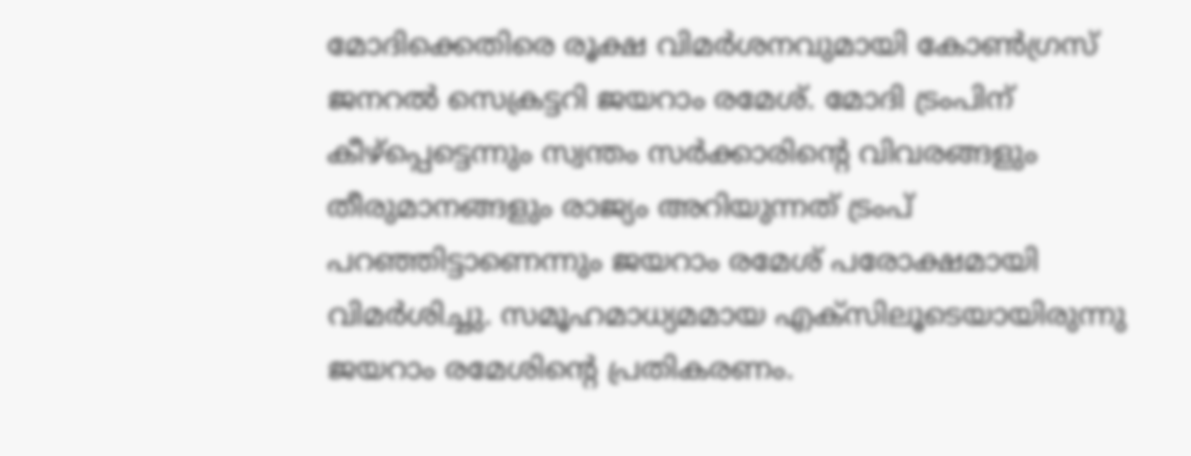മോദിക്കെതിരെ രൂക്ഷ വിമർശനവുമായി കോൺഗ്രസ് ജനറൽ സെക്രട്ടറി ജയറാം രമേശ്. മോദി ട്രംപിന് കീഴ്പ്പെട്ടെന്നും സ്വന്തം സർക്കാരിന്റെ വിവരങ്ങളും തീരുമാനങ്ങളും രാജ്യം അറിയുന്നത് ട്രംപ് പറഞ്ഞിട്ടാണെന്നും ജയറാം രമേശ് പരോക്ഷമായി വിമർശിച്ചു. സമൂഹമാധ്യമമായ എക്സിലൂടെയായിരുന്നു ജയറാം രമേശിന്റെ പ്രതികരണം.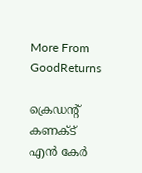More From GoodReturns

ക്രെഡന്റ് കണക്ട് എൻ കേർ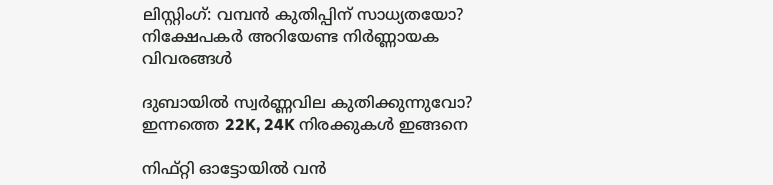ലിസ്റ്റിംഗ്: വമ്പൻ കുതിപ്പിന് സാധ്യതയോ? നിക്ഷേപകർ അറിയേണ്ട നിർണ്ണായക വിവരങ്ങൾ

ദുബായിൽ സ്വർണ്ണവില കുതിക്കുന്നുവോ? ഇന്നത്തെ 22K, 24K നിരക്കുകൾ ഇങ്ങനെ

നിഫ്റ്റി ഓട്ടോയിൽ വൻ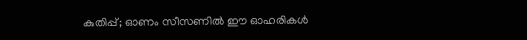കുതിപ്പ്; ഓണം സീസണിൽ ഈ ഓഹരികൾ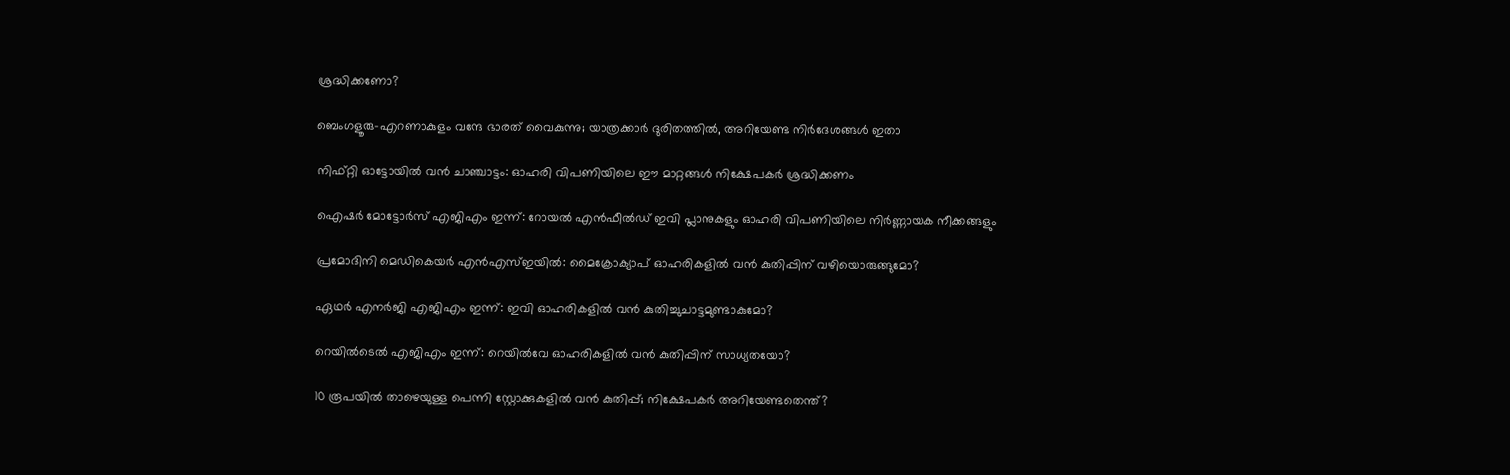ശ്രദ്ധിക്കണോ?

ബെംഗളൂരു-എറണാകുളം വന്ദേ ഭാരത് വൈകുന്നു; യാത്രക്കാർ ദുരിതത്തിൽ, അറിയേണ്ട നിർദേശങ്ങൾ ഇതാ

നിഫ്റ്റി ഓട്ടോയിൽ വൻ ചാഞ്ചാട്ടം: ഓഹരി വിപണിയിലെ ഈ മാറ്റങ്ങൾ നിക്ഷേപകർ ശ്രദ്ധിക്കണം

ഐഷർ മോട്ടോർസ് എജിഎം ഇന്ന്: റോയൽ എൻഫീൽഡ് ഇവി പ്ലാനുകളും ഓഹരി വിപണിയിലെ നിർണ്ണായക നീക്കങ്ങളും

പ്രമോദിനി മെഡികെയർ എൻഎസ്ഇയിൽ: മൈക്രോക്യാപ് ഓഹരികളിൽ വൻ കുതിപ്പിന് വഴിയൊരുങ്ങുമോ?

ഏഥർ എനർജി എജിഎം ഇന്ന്: ഇവി ഓഹരികളിൽ വൻ കുതിച്ചുചാട്ടമുണ്ടാകുമോ?

റെയിൽടെൽ എജിഎം ഇന്ന്: റെയിൽവേ ഓഹരികളിൽ വൻ കുതിപ്പിന് സാധ്യതയോ?

10 രൂപയിൽ താഴെയുള്ള പെന്നി സ്റ്റോക്കുകളിൽ വൻ കുതിപ്പ്; നിക്ഷേപകർ അറിയേണ്ടതെന്ത്?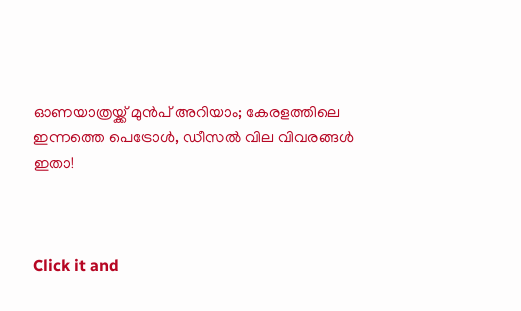ഓണയാത്രയ്ക്ക് മുൻപ് അറിയാം; കേരളത്തിലെ ഇന്നത്തെ പെട്രോൾ, ഡീസൽ വില വിവരങ്ങൾ ഇതാ!



Click it and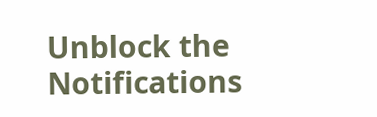Unblock the Notifications